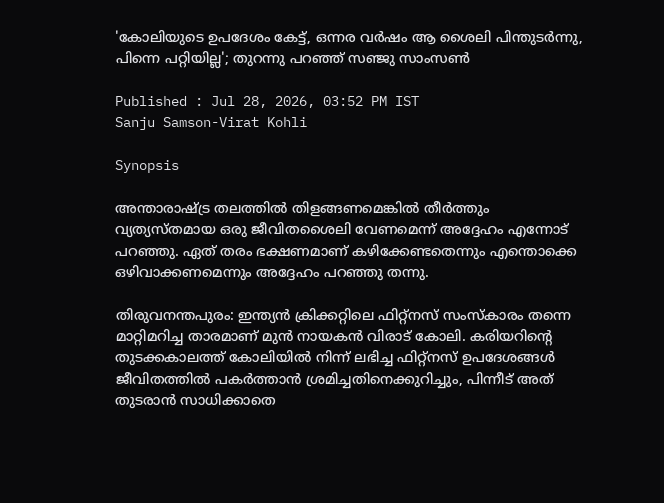'കോലിയുടെ ഉപദേശം കേട്ട്, ഒന്നര വർഷം ആ ശൈലി പിന്തുടര്‍ന്നു, പിന്നെ പറ്റിയില്ല'; തുറന്നു പറഞ്ഞ് സഞ്ജു സാംസൺ

Published : Jul 28, 2026, 03:52 PM IST
Sanju Samson-Virat Kohli

Synopsis

അന്താരാഷ്ട്ര തലത്തിൽ തിളങ്ങണമെങ്കിൽ തീർത്തും വ്യത്യസ്തമായ ഒരു ജീവിതശൈലി വേണമെന്ന് അദ്ദേഹം എന്നോട് പറഞ്ഞു. ഏത് തരം ഭക്ഷണമാണ് കഴിക്കേണ്ടതെന്നും എന്തൊക്കെ ഒഴിവാക്കണമെന്നും അദ്ദേഹം പറഞ്ഞു തന്നു.

തിരുവനന്തപുരം: ഇന്ത്യൻ ക്രിക്കറ്റിലെ ഫിറ്റ്‌നസ് സംസ്കാരം തന്നെ മാറ്റിമറിച്ച താരമാണ് മുൻ നായകൻ വിരാട് കോലി. കരിയറിന്‍റെ തുടക്കകാലത്ത് കോലിയിൽ നിന്ന് ലഭിച്ച ഫിറ്റ്‌നസ് ഉപദേശങ്ങൾ ജീവിതത്തിൽ പകർത്താൻ ശ്രമിച്ചതിനെക്കുറിച്ചും, പിന്നീട് അത് തുടരാൻ സാധിക്കാതെ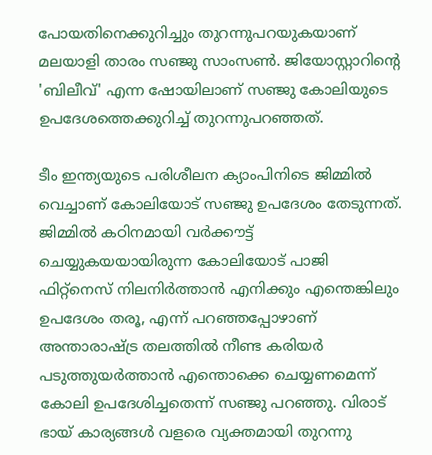പോയതിനെക്കുറിച്ചും തുറന്നുപറയുകയാണ് മലയാളി താരം സഞ്ജു സാംസൺ. ജിയോസ്റ്റാറിന്‍റെ 'ബിലീവ്' എന്ന ഷോയിലാണ് സഞ്ജു കോലിയുടെ ഉപദേശത്തെക്കുറിച്ച് തുറന്നുപറഞ്ഞത്.

ടീം ഇന്ത്യയുടെ പരിശീലന ക്യാംപിനിടെ ജിമ്മിൽ വെച്ചാണ് കോലിയോട് സഞ്ജു ഉപദേശം തേടുന്നത്. ജിമ്മില്‍ കഠിനമായി വര്‍ക്കൗട്ട് ചെയ്യുകയയായിരുന്ന കോലിയോട് പാജി ഫിറ്റ്നെസ് നിലനിര്‍ത്താൻ എനിക്കും എന്തെങ്കിലും ഉപദേശം തരൂ, എന്ന് പറഞ്ഞപ്പോഴാണ് അന്താരാഷ്ട്ര തലത്തിൽ നീണ്ട കരിയർ പടുത്തുയർത്താൻ എന്തൊക്കെ ചെയ്യണമെന്ന് കോലി ഉപദേശിച്ചതെന്ന് സഞ്ജു പറഞ്ഞു. വിരാട് ഭായ് കാര്യങ്ങൾ വളരെ വ്യക്തമായി തുറന്നു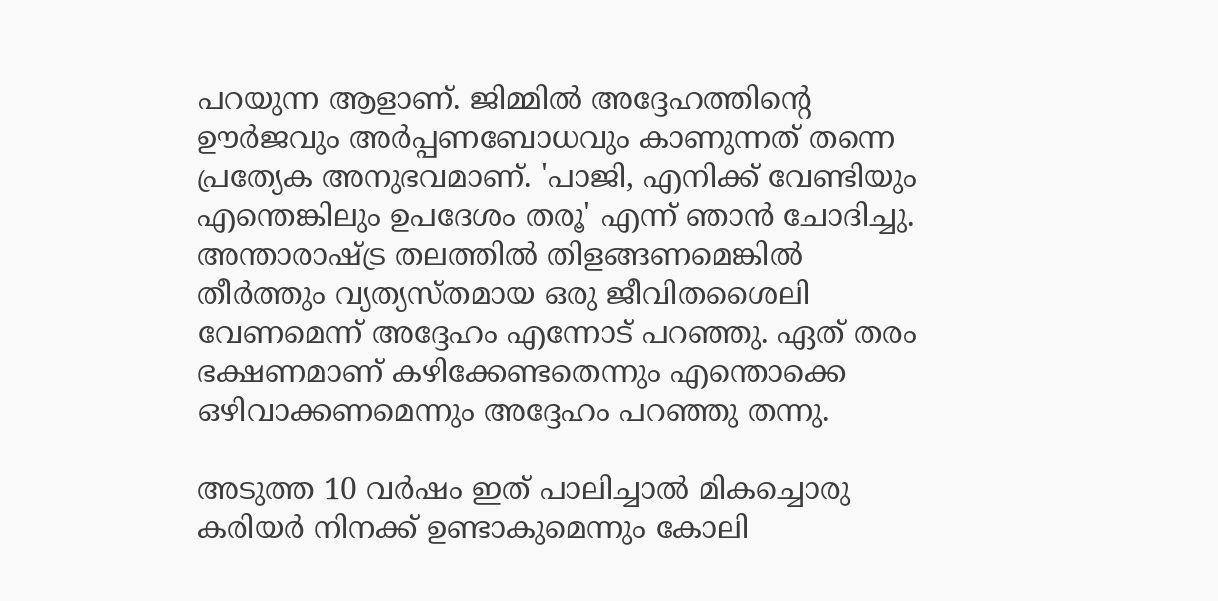പറയുന്ന ആളാണ്. ജിമ്മിൽ അദ്ദേഹത്തിന്‍റെ ഊർജവും അർപ്പണബോധവും കാണുന്നത് തന്നെ പ്രത്യേക അനുഭവമാണ്. 'പാജി, എനിക്ക് വേണ്ടിയും എന്തെങ്കിലും ഉപദേശം തരൂ' എന്ന് ഞാൻ ചോദിച്ചു. അന്താരാഷ്ട്ര തലത്തിൽ തിളങ്ങണമെങ്കിൽ തീർത്തും വ്യത്യസ്തമായ ഒരു ജീവിതശൈലി വേണമെന്ന് അദ്ദേഹം എന്നോട് പറഞ്ഞു. ഏത് തരം ഭക്ഷണമാണ് കഴിക്കേണ്ടതെന്നും എന്തൊക്കെ ഒഴിവാക്കണമെന്നും അദ്ദേഹം പറഞ്ഞു തന്നു.

അടുത്ത 10 വർഷം ഇത് പാലിച്ചാൽ മികച്ചൊരു കരിയർ നിനക്ക് ഉണ്ടാകുമെന്നും കോലി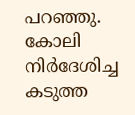പറഞ്ഞു. കോലി നിർദേശിച്ച കടുത്ത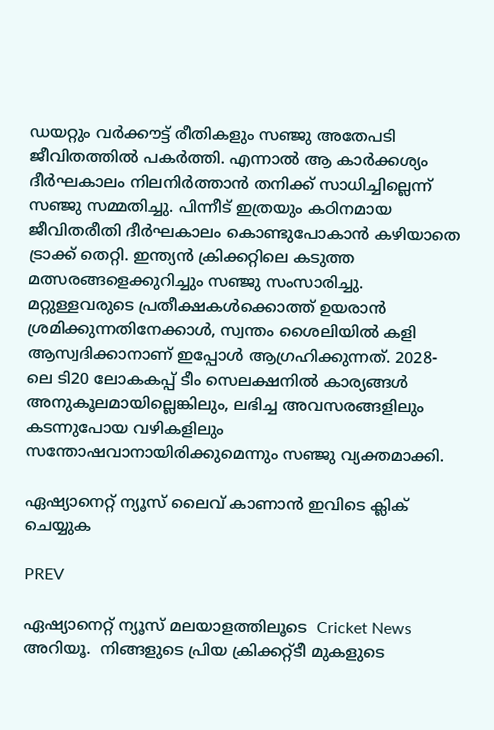ഡയറ്റും വർക്കൗട്ട് രീതികളും സഞ്ജു അതേപടി ജീവിതത്തിൽ പകർത്തി. എന്നാൽ ആ കാർക്കശ്യം ദീർഘകാലം നിലനിർത്താൻ തനിക്ക് സാധിച്ചില്ലെന്ന് സഞ്ജു സമ്മതിച്ചു. പിന്നീട് ഇത്രയും കഠിനമായ ജീവിതരീതി ദീർഘകാലം കൊണ്ടുപോകാൻ കഴിയാതെ ട്രാക്ക് തെറ്റി. ഇന്ത്യൻ ക്രിക്കറ്റിലെ കടുത്ത മത്സരങ്ങളെക്കുറിച്ചും സഞ്ജു സംസാരിച്ചു. മറ്റുള്ളവരുടെ പ്രതീക്ഷകൾക്കൊത്ത് ഉയരാൻ ശ്രമിക്കുന്നതിനേക്കാൾ, സ്വന്തം ശൈലിയിൽ കളി ആസ്വദിക്കാനാണ് ഇപ്പോൾ ആഗ്രഹിക്കുന്നത്. 2028-ലെ ടി20 ലോകകപ്പ് ടീം സെലക്ഷനിൽ കാര്യങ്ങൾ അനുകൂലമായില്ലെങ്കിലും, ലഭിച്ച അവസരങ്ങളിലും കടന്നുപോയ വഴികളിലും സന്തോഷവാനായിരിക്കുമെന്നും സഞ്ജു വ്യക്തമാക്കി.

ഏഷ്യാനെറ്റ് ന്യൂസ് ലൈവ് കാണാന്‍ ഇവിടെ ക്ലിക് ചെയ്യുക

PREV

ഏഷ്യാനെറ്റ് ന്യൂസ് മലയാളത്തിലൂടെ  Cricket News അറിയൂ.  നിങ്ങളുടെ പ്രിയ ക്രിക്കറ്റ്ടീ മുകളുടെ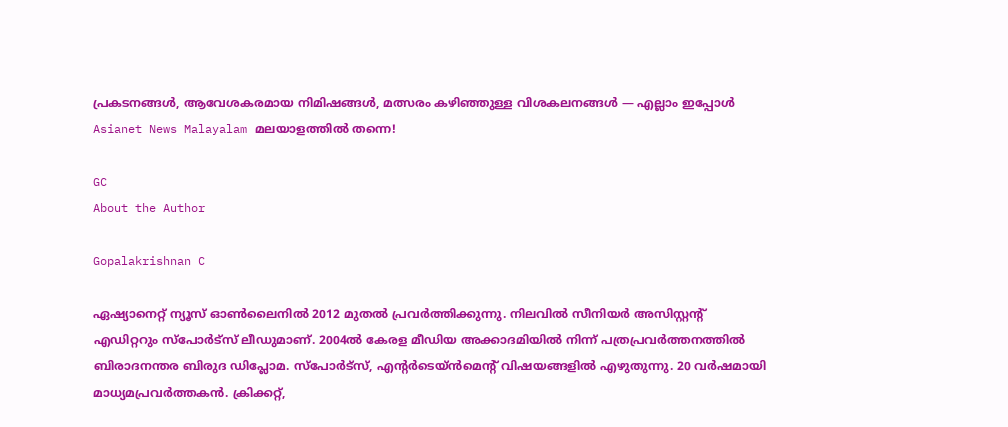പ്രകടനങ്ങൾ, ആവേശകരമായ നിമിഷങ്ങൾ, മത്സരം കഴിഞ്ഞുള്ള വിശകലനങ്ങൾ — എല്ലാം ഇപ്പോൾ Asianet News Malayalam മലയാളത്തിൽ തന്നെ!

GC
About the Author

Gopalakrishnan C

ഏഷ്യാനെറ്റ് ന്യൂസ് ഓണ്‍ലൈനില്‍ 2012 മുതല്‍ പ്രവര്‍ത്തിക്കുന്നു. നിലവില്‍ സീനിയര്‍ അസിസ്റ്റന്‍റ് എഡിറ്ററും സ്പോർട്സ് ലീഡുമാണ്. 2004ൽ കേരള മീഡിയ അക്കാദമിയില്‍ നിന്ന് പത്രപ്രവര്‍ത്തനത്തില്‍ ബിരാദനന്തര ബിരുദ ഡിപ്ലോമ. സ്പോര്‍ട്സ്, എന്‍റര്‍ടെയ്ൻമെന്‍റ് വിഷയങ്ങളില്‍ എഴുതുന്നു. 20 വര്‍ഷമായി മാധ്യമപ്രവര്‍ത്തകൻ. ക്രിക്കറ്റ്,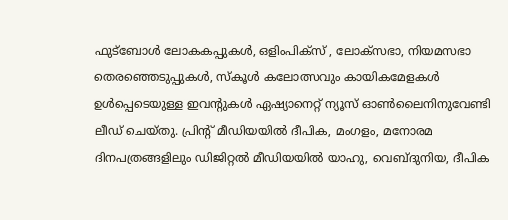ഫുട്ബോള്‍ ലോകകപ്പുകൾ, ഒളിംപിക്സ് , ലോക്സഭാ, നിയമസഭാ തെരഞ്ഞെടുപ്പുകള്‍, സ്കൂള്‍ കലോത്സവും കായികമേളകള്‍ ഉള്‍പ്പെടെയുള്ള ഇവന്‍റുകള്‍ ഏഷ്യാനെറ്റ് ന്യൂസ് ഓണ്‍ലൈനിനുവേണ്ടി ലീഡ് ചെയ്തു. പ്രിന്‍റ് മീഡിയയില്‍ ദീപിക, മംഗളം, മനോരമ ദിനപത്രങ്ങളിലും ഡിജിറ്റൽ മീഡിയയില്‍ യാഹു, വെബ്ദുനിയ, ദീപിക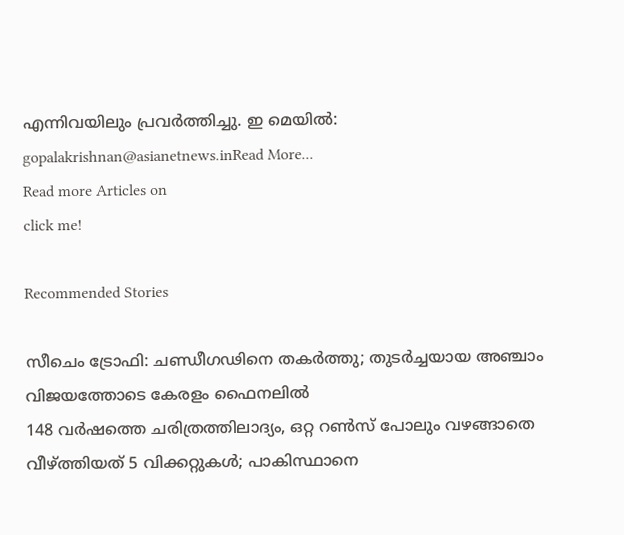എന്നിവയിലും പ്രവര്‍ത്തിച്ചു. ഇ മെയില്‍: gopalakrishnan@asianetnews.inRead More...
Read more Articles on
click me!

Recommended Stories

സീചെം ട്രോഫി: ചണ്ഡീഗഢിനെ തകർത്തു; തുടർച്ചയായ അഞ്ചാം വിജയത്തോടെ കേരളം ഫൈനലിൽ
148 വര്‍ഷത്തെ ചരിത്രത്തിലാദ്യം, ഒറ്റ റൺസ് പോലും വഴങ്ങാതെ വീഴ്ത്തിയത് 5 വിക്കറ്റുകൾ; പാകിസ്ഥാനെ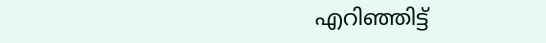എറിഞ്ഞിട്ട്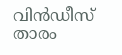വിൻഡീസ് താരം